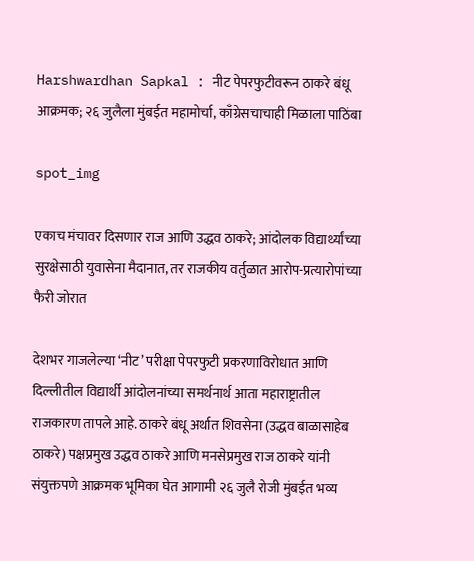Harshwardhan Sapkal : नीट पेपरफुटीवरून ठाकरे बंधू आक्रमक; २६ जुलैला मुंबईत महामोर्चा, काँग्रेसचाचाही मिळाला पाठिंबा

spot_img

एकाच मंचावर दिसणार राज आणि उद्धव ठाकरे; आंदोलक विद्यार्थ्यांच्या सुरक्षेसाठी युवासेना मैदानात, तर राजकीय वर्तुळात आरोप-प्रत्यारोपांच्या फैरी जोरात

देशभर गाजलेल्या ‘नीट’ परीक्षा पेपरफुटी प्रकरणाविरोधात आणि दिल्लीतील विद्यार्थी आंदोलनांच्या समर्थनार्थ आता महाराष्ट्रातील राजकारण तापले आहे. ठाकरे बंधू अर्थात शिवसेना (उद्धव बाळासाहेब ठाकरे) पक्षप्रमुख उद्धव ठाकरे आणि मनसेप्रमुख राज ठाकरे यांनी संयुक्तपणे आक्रमक भूमिका घेत आगामी २६ जुलै रोजी मुंबईत भव्य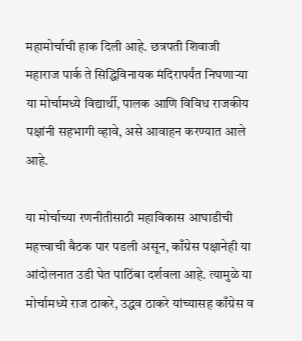महामोर्चाची हाक दिली आहे. छत्रपती शिवाजी महाराज पार्क ते सिद्धिविनायक मंदिरापर्यंत निघणाऱ्या या मोर्चामध्ये विद्यार्थी, पालक आणि विविध राजकीय पक्षांनी सहभागी व्हावे, असे आवाहन करण्यात आले आहे.

या मोर्चाच्या रणनीतीसाठी महाविकास आघाडीची महत्त्वाची बैठक पार पडली असून, काँग्रेस पक्षानेही या आंदोलनात उडी घेत पाठिंबा दर्शवला आहे. त्यामुळे या मोर्चामध्ये राज ठाकरे, उद्धव ठाकरे यांच्यासह काँग्रेस व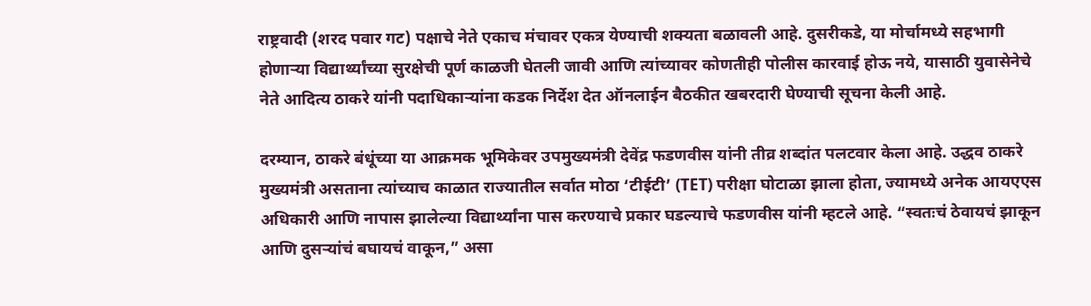राष्ट्रवादी (शरद पवार गट) पक्षाचे नेते एकाच मंचावर एकत्र येण्याची शक्यता बळावली आहे. दुसरीकडे, या मोर्चामध्ये सहभागी होणाऱ्या विद्यार्थ्यांच्या सुरक्षेची पूर्ण काळजी घेतली जावी आणि त्यांच्यावर कोणतीही पोलीस कारवाई होऊ नये, यासाठी युवासेनेचे नेते आदित्य ठाकरे यांनी पदाधिकाऱ्यांना कडक निर्देश देत ऑनलाईन बैठकीत खबरदारी घेण्याची सूचना केली आहे.

दरम्यान, ठाकरे बंधूंच्या या आक्रमक भूमिकेवर उपमुख्यमंत्री देवेंद्र फडणवीस यांनी तीव्र शब्दांत पलटवार केला आहे. उद्धव ठाकरे मुख्यमंत्री असताना त्यांच्याच काळात राज्यातील सर्वात मोठा ‘टीईटी’ (TET) परीक्षा घोटाळा झाला होता, ज्यामध्ये अनेक आयएएस अधिकारी आणि नापास झालेल्या विद्यार्थ्यांना पास करण्याचे प्रकार घडल्याचे फडणवीस यांनी म्हटले आहे. “स्वतःचं ठेवायचं झाकून आणि दुसऱ्यांचं बघायचं वाकून,” असा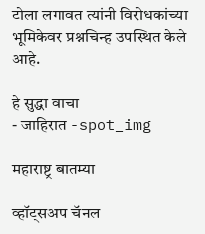टोला लगावत त्यांनी विरोधकांच्या भूमिकेवर प्रश्नचिन्ह उपस्थित केले आहे.

हे सुद्धा वाचा
- जाहिरात -spot_img

महाराष्ट्र बातम्या

व्हॉट्सअप चॅनल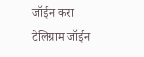जॉईन करा
टेलिग्राम जॉईन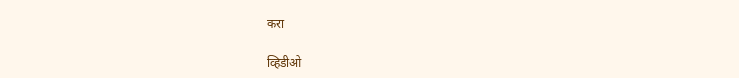करा

व्हिडीओ